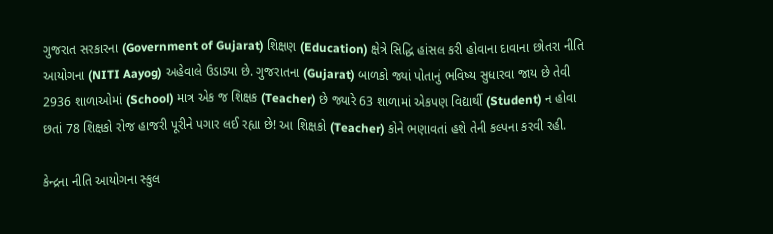ગુજરાત સરકારના (Government of Gujarat) શિક્ષણ (Education) ક્ષેત્રે સિદ્ધિ હાંસલ કરી હોવાના દાવાના છોતરા નીતિ આયોગના (NITI Aayog) અહેવાલે ઉડાડ્યા છે. ગુજરાતના (Gujarat) બાળકો જ્યાં પોતાનું ભવિષ્ય સુધારવા જાય છે તેવી 2936 શાળાઓમાં (School) માત્ર એક જ શિક્ષક (Teacher) છે જ્યારે 63 શાળામાં એકપણ વિદ્યાર્થી (Student) ન હોવા છતાં 78 શિક્ષકો રોજ હાજરી પૂરીને પગાર લઈ રહ્યા છે! આ શિક્ષકો (Teacher) કોને ભણાવતાં હશે તેની કલ્પના કરવી રહી.

કેન્દ્રના નીતિ આયોગના સ્કુલ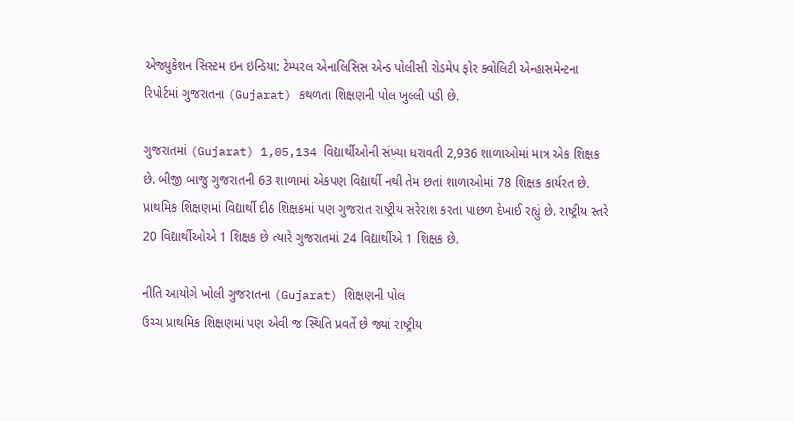એજ્યુકેશન સિસ્ટમ ઇન ઇન્ડિયા: ટેમ્પરલ એનાલિસિસ એન્ડ પોલીસી રોડમેપ ફોર ક્વોલિટી એન્હાસમેન્ટના રિપોર્ટમાં ગુજરાતના (Gujarat) કથળતા શિક્ષણની પોલ ખુલ્લી પડી છે.

ગુજરાતમાં (Gujarat) 1,05,134 વિદ્યાર્થીઓની સંખ્યા ધરાવતી 2,936 શાળાઓમાં માત્ર એક શિક્ષક છે. બીજી બાજુ ગુજરાતની 63 શાળામાં એકપણ વિદ્યાર્થી નથી તેમ છતાં શાળાઓમાં 78 શિક્ષક કાર્યરત છે. પ્રાથમિક શિક્ષણમાં વિદ્યાર્થી દીઠ શિક્ષકમાં પણ ગુજરાત રાષ્ટ્રીય સરેરાશ કરતા પાછળ દેખાઈ રહ્યું છે. રાષ્ટ્રીય સ્તરે 20 વિદ્યાર્થીઓએ 1 શિક્ષક છે ત્યારે ગુજરાતમાં 24 વિદ્યાર્થીએ 1 શિક્ષક છે.

નીતિ આયોગે ખોલી ગુજરાતના (Gujarat) શિક્ષણની પોલ
ઉચ્ચ પ્રાથમિક શિક્ષણમાં પણ એવી જ સ્થિતિ પ્રવર્તે છે જ્યાં રાષ્ટ્રીય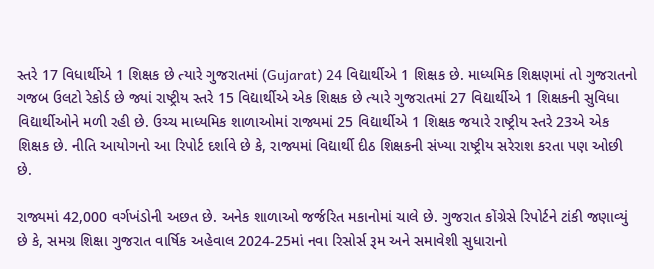સ્તરે 17 વિધાર્થીએ 1 શિક્ષક છે ત્યારે ગુજરાતમાં (Gujarat) 24 વિદ્યાર્થીએ 1 શિક્ષક છે. માધ્યમિક શિક્ષણમાં તો ગુજરાતનો ગજબ ઉલટો રેકોર્ડ છે જ્યાં રાષ્ટ્રીય સ્તરે 15 વિદ્યાર્થીએ એક શિક્ષક છે ત્યારે ગુજરાતમાં 27 વિદ્યાર્થીએ 1 શિક્ષકની સુવિધા વિદ્યાર્થીઓને મળી રહી છે. ઉચ્ચ માધ્યમિક શાળાઓમાં રાજ્યમાં 25 વિદ્યાર્થીએ 1 શિક્ષક જયારે રાષ્ટ્રીય સ્તરે 23એ એક શિક્ષક છે. નીતિ આયોગનો આ રિપોર્ટ દર્શાવે છે કે, રાજ્યમાં વિદ્યાર્થી દીઠ શિક્ષકની સંખ્યા રાષ્ટ્રીય સરેરાશ કરતા પણ ઓછી છે.

રાજ્યમાં 42,000 વર્ગખંડોની અછત છે. અનેક શાળાઓ જર્જરિત મકાનોમાં ચાલે છે. ગુજરાત કોંગ્રેસે રિપોર્ટને ટાંકી જણાવ્યું છે કે, સમગ્ર શિક્ષા ગુજરાત વાર્ષિક અહેવાલ 2024-25માં નવા રિસોર્સ રૂમ અને સમાવેશી સુધારાનો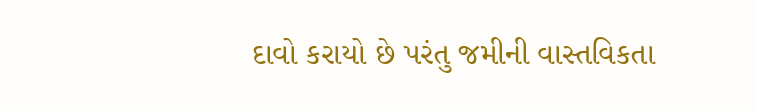દાવો કરાયો છે પરંતુ જમીની વાસ્તવિકતા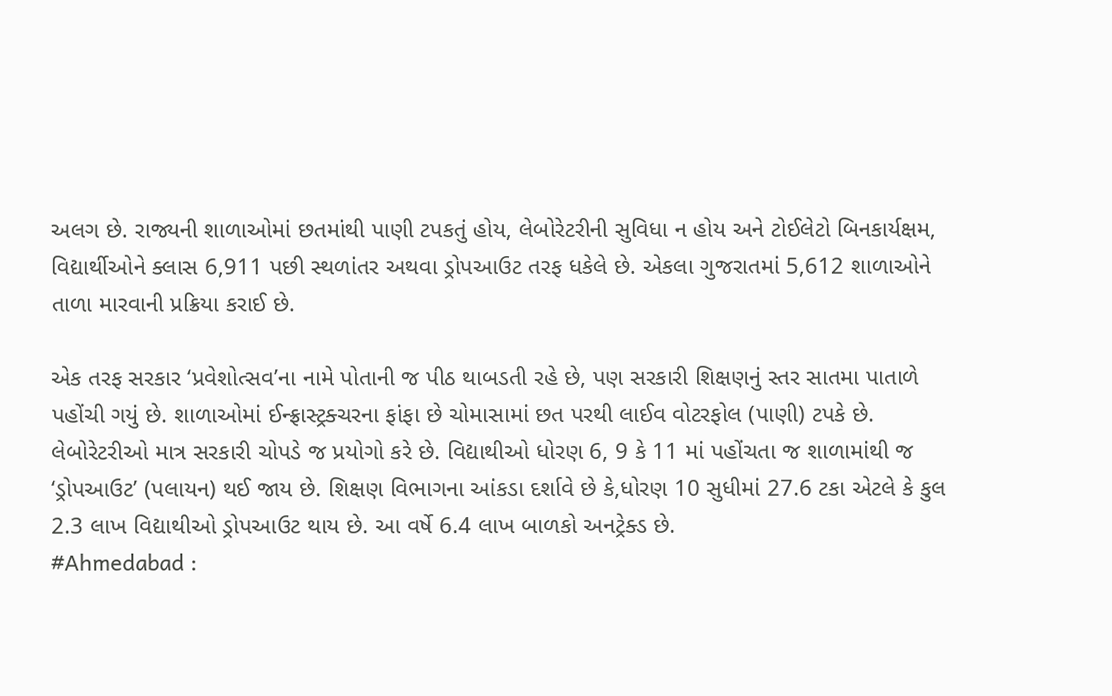અલગ છે. રાજ્યની શાળાઓમાં છતમાંથી પાણી ટપકતું હોય, લેબોરેટરીની સુવિધા ન હોય અને ટોઈલેટો બિનકાર્યક્ષમ, વિદ્યાર્થીઓને ક્લાસ 6,911 પછી સ્થળાંતર અથવા ડ્રોપઆઉટ તરફ ધકેલે છે. એકલા ગુજરાતમાં 5,612 શાળાઓને તાળા મારવાની પ્રક્રિયા કરાઈ છે.

એક તરફ સરકાર ‘પ્રવેશોત્સવ’ના નામે પોતાની જ પીઠ થાબડતી રહે છે, પણ સરકારી શિક્ષણનું સ્તર સાતમા પાતાળે પહોંચી ગયું છે. શાળાઓમાં ઈન્ફ્રાસ્ટ્રક્ચરના ફાંફા છે ચોમાસામાં છત પરથી લાઈવ વોટરફોલ (પાણી) ટપકે છે. લેબોરેટરીઓ માત્ર સરકારી ચોપડે જ પ્રયોગો કરે છે. વિદ્યાથીઓ ધોરણ 6, 9 કે 11 માં પહોંચતા જ શાળામાંથી જ ‘ડ્રોપઆઉટ’ (પલાયન) થઈ જાય છે. શિક્ષણ વિભાગના આંકડા દર્શાવે છે કે,ધોરણ 10 સુધીમાં 27.6 ટકા એટલે કે કુલ 2.3 લાખ વિદ્યાથીઓ ડ્રોપઆઉટ થાય છે. આ વર્ષે 6.4 લાખ બાળકો અનટ્રેક્ડ છે.
#Ahmedabad :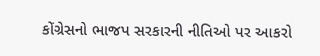કોંગ્રેસનો ભાજપ સરકારની નીતિઓ પર આકરો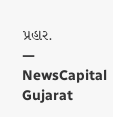પ્રહાર.
— NewsCapital Gujarat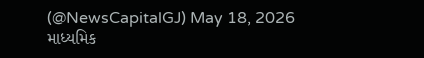(@NewsCapitalGJ) May 18, 2026
માધ્યમિક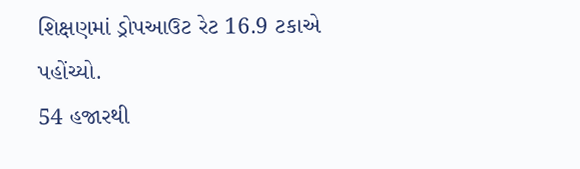શિક્ષણમાં ડ્રોપઆઉટ રેટ 16.9 ટકાએ પહોંચ્યો.
54 હજારથી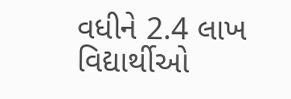વધીને 2.4 લાખ વિદ્યાર્થીઓ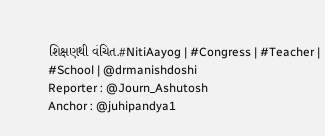શિક્ષણથી વંચિત.#NitiAayog | #Congress | #Teacher | #School | @drmanishdoshi
Reporter : @Journ_Ashutosh
Anchor : @juhipandya1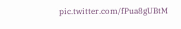pic.twitter.com/fPua8gUBtM